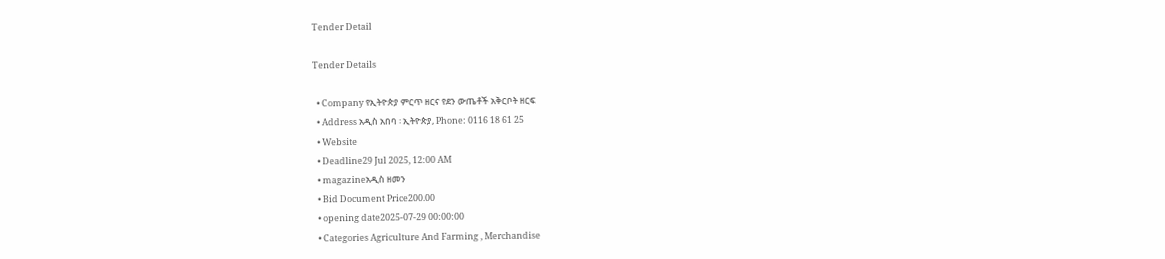Tender Detail

Tender Details

  • Company የኢትዮጵያ ምርጥ ዘርና የደን ውጤቶች አቅርቦት ዘርፍ
  • Address አዲስ አበባ ፡ ኢትዮጵያ, Phone: 0116 18 61 25
  • Website
  • Deadline29 Jul 2025, 12:00 AM
  • magazineአዲስ ዘመን
  • Bid Document Price200.00
  • opening date2025-07-29 00:00:00
  • Categories Agriculture And Farming , Merchandise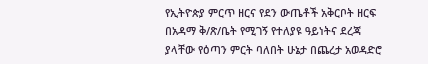የኢትዮጵያ ምርጥ ዘርና የደን ውጤቶች አቅርቦት ዘርፍ በአዳማ ቅ/ጽ/ቤት የሚገኝ የተለያዩ ዓይነትና ደረጃ ያላቸው የዕጣን ምርት ባለበት ሁኔታ በጨረታ አወዳድሮ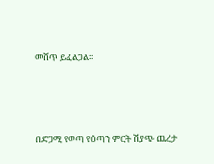መሸጥ ይፈልጋል፡፡




በድጋሚ የወጣ የዕጣን ምርት ሽያጭ ጨረታ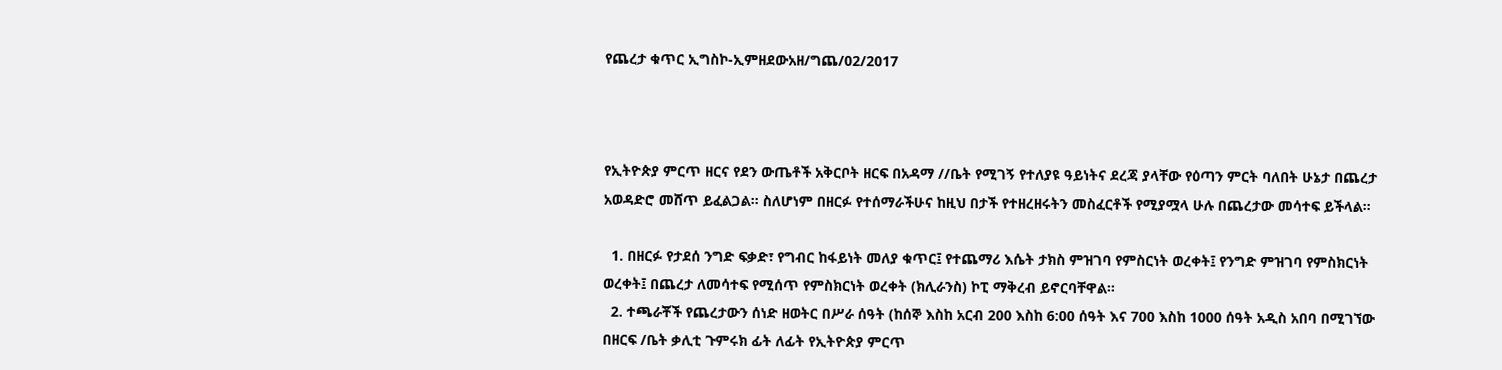የጨረታ ቁጥር ኢግስኮ-ኢምዘደውአዘ/ግጨ/02/2017



የኢትዮጵያ ምርጥ ዘርና የደን ውጤቶች አቅርቦት ዘርፍ በአዳማ //ቤት የሚገኝ የተለያዩ ዓይነትና ደረጃ ያላቸው የዕጣን ምርት ባለበት ሁኔታ በጨረታ አወዳድሮ መሸጥ ይፈልጋል፡፡ ስለሆነም በዘርፉ የተሰማራችሁና ከዚህ በታች የተዘረዘሩትን መስፈርቶች የሚያሟላ ሁሉ በጨረታው መሳተፍ ይችላል፡፡

  1. በዘርፉ የታደሰ ንግድ ፍቃድ፣ የግብር ከፋይነት መለያ ቁጥር፤ የተጨማሪ እሴት ታክስ ምዝገባ የምስርነት ወረቀት፤ የንግድ ምዝገባ የምስክርነት ወረቀት፤ በጨረታ ለመሳተፍ የሚሰጥ የምስክርነት ወረቀት (ክሊራንስ) ኮፒ ማቅረብ ይኖርባቸዋል፡፡
  2. ተጫራቾች የጨረታውን ሰነድ ዘወትር በሥራ ሰዓት (ከሰኞ እስከ አርብ 200 እስከ 6:00 ሰዓት እና 700 እስከ 1000 ሰዓት አዲስ አበባ በሚገኘው በዘርፍ /ቤት ቃሊቲ ጉምሩክ ፊት ለፊት የኢትዮጵያ ምርጥ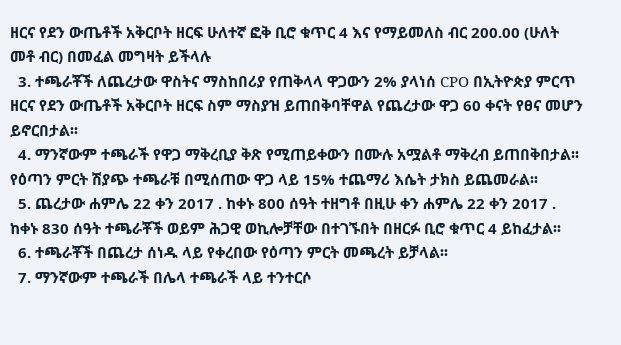ዘርና የደን ውጤቶች አቅርቦት ዘርፍ ሁለተኛ ፎቅ ቢሮ ቁጥር 4 እና የማይመለስ ብር 200.00 (ሁለት መቶ ብር) በመፈል መግዛት ይችላሉ
  3. ተጫራቾች ለጨረታው ዋስትና ማስከበሪያ የጠቅላላ ዋጋውን 2% ያላነሰ CPO በኢትዮጵያ ምርጥ ዘርና የደን ውጤቶች አቅርቦት ዘርፍ ስም ማስያዝ ይጠበቅባቸዋል የጨረታው ዋጋ 60 ቀናት የፀና መሆን ይኖርበታል፡፡
  4. ማንኛውም ተጫራች የዋጋ ማቅረቢያ ቅጽ የሚጠይቀውን በሙሉ አሟልቶ ማቅረብ ይጠበቅበታል፡፡ የዕጣን ምርት ሽያጭ ተጫራቹ በሚሰጠው ዋጋ ላይ 15% ተጨማሪ እሴት ታክስ ይጨመራል፡፡
  5. ጨረታው ሐምሌ 22 ቀን 2017 . ከቀኑ 800 ሰዓት ተዘግቶ በዚሁ ቀን ሐምሌ 22 ቀን 2017 . ከቀኑ 830 ሰዓት ተጫራቾች ወይም ሕጋዊ ወኪሎቻቸው በተገኙበት በዘርፉ ቢሮ ቁጥር 4 ይከፈታል፡፡
  6. ተጫራቾች በጨረታ ሰነዱ ላይ የቀረበው የዕጣን ምርት መጫረት ይቻላል፡፡
  7. ማንኛውም ተጫራች በሌላ ተጫራች ላይ ተንተርሶ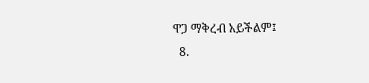ዋጋ ማቅረብ አይችልም፤
  8.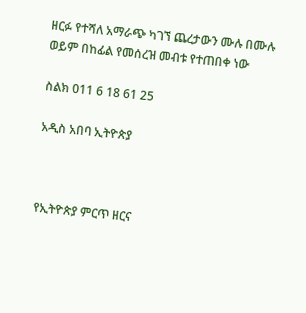ዘርፉ የተሻለ አማራጭ ካገኘ ጨረታውን ሙሉ በሙሉ ወይም በከፊል የመሰረዝ መብቱ የተጠበቀ ነው

ስልክ 011 6 18 61 25

አዲስ አበባ ኢትዮጵያ



የኢትዮጵያ ምርጥ ዘርና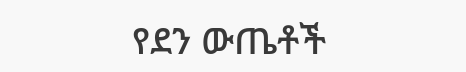የደን ውጤቶች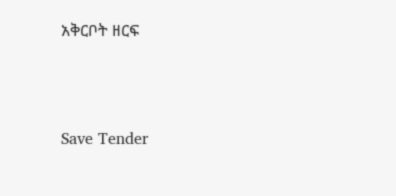አቅርቦት ዘርፍ



Save Tender